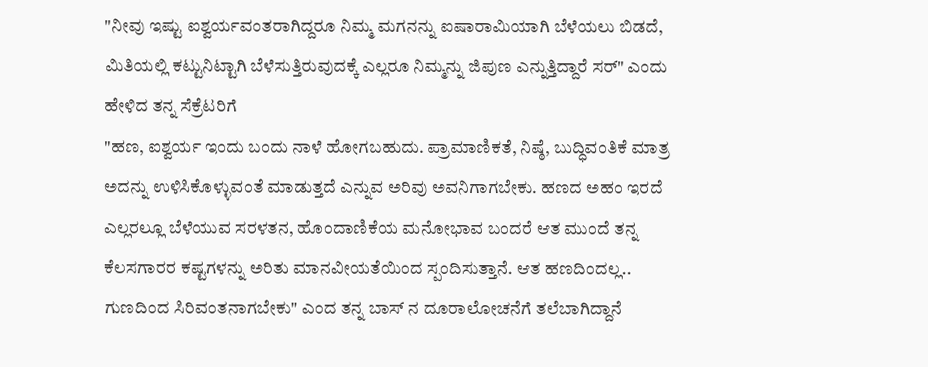"ನೀವು ಇಷ್ಟು ಐಶ್ವರ್ಯವಂತರಾಗಿದ್ದರೂ ನಿಮ್ಮ ಮಗನನ್ನು ಐಷಾರಾಮಿಯಾಗಿ ಬೆಳೆಯಲು ಬಿಡದೆ, ಮಿತಿಯಲ್ಲಿ ಕಟ್ಟುನಿಟ್ಟಾಗಿ ಬೆಳೆಸುತ್ತಿರುವುದಕ್ಕೆ ಎಲ್ಲರೂ ನಿಮ್ಮನ್ನು ಜಿಪುಣ ಎನ್ನುತ್ತಿದ್ದಾರೆ ಸರ್" ಎಂದು ಹೇಳಿದ ತನ್ನ ಸೆಕ್ರೆಟರಿಗೆ
"ಹಣ, ಐಶ್ವರ್ಯ ಇಂದು ಬಂದು ನಾಳೆ ಹೋಗಬಹುದು. ಪ್ರಾಮಾಣಿಕತೆ, ನಿಷ್ಠೆ, ಬುದ್ಧಿವಂತಿಕೆ ಮಾತ್ರ ಅದನ್ನು ಉಳಿಸಿಕೊಳ್ಳುವಂತೆ ಮಾಡುತ್ತದೆ ಎನ್ನುವ ಅರಿವು ಅವನಿಗಾಗಬೇಕು. ಹಣದ ಅಹಂ ಇರದೆ ಎಲ್ಲರಲ್ಲೂ ಬೆಳೆಯುವ ಸರಳತನ, ಹೊಂದಾಣಿಕೆಯ ಮನೋಭಾವ ಬಂದರೆ ಆತ ಮುಂದೆ ತನ್ನ ಕೆಲಸಗಾರರ ಕಷ್ಟಗಳನ್ನು ಅರಿತು ಮಾನವೀಯತೆಯಿಂದ ಸ್ಪಂದಿಸುತ್ತಾನೆ. ಆತ ಹಣದಿಂದಲ್ಲ.. ಗುಣದಿಂದ ಸಿರಿವಂತನಾಗಬೇಕು" ಎಂದ ತನ್ನ ಬಾಸ್ ನ ದೂರಾಲೋಚನೆಗೆ ತಲೆಬಾಗಿದ್ದಾನೆ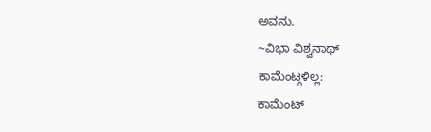ಅವನು.
~ವಿಭಾ ವಿಶ್ವನಾಥ್
ಕಾಮೆಂಟ್ಗಳಿಲ್ಲ:
ಕಾಮೆಂಟ್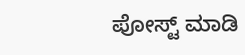ಪೋಸ್ಟ್ ಮಾಡಿ